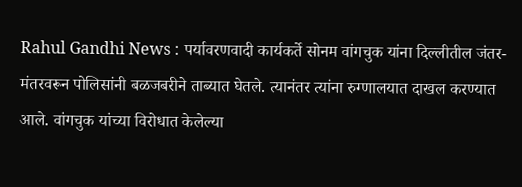Rahul Gandhi News : पर्यावरणवादी कार्यकर्ते सोनम वांगचुक यांना दिल्लीतील जंतर-मंतरवरून पोलिसांनी बळजबरीने ताब्यात घेतले. त्यानंतर त्यांना रुग्णालयात दाखल करण्यात आले. वांगचुक यांच्या विरोधात केलेल्या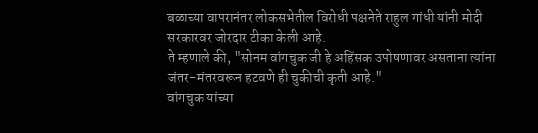बळाच्या वापरानंतर लोकसभेतील विरोधी पक्षनेते राहुल गांधी यांनी मोदी सरकारवर जोरदार टीका केली आहे.
ते म्हणाले की, "सोनम वांगचुक जी हे अहिंसक उपोषणावर असताना त्यांना जंतर-मंतरवरून हटवणे ही चुकीची कृती आहे."
वांगचुक यांच्या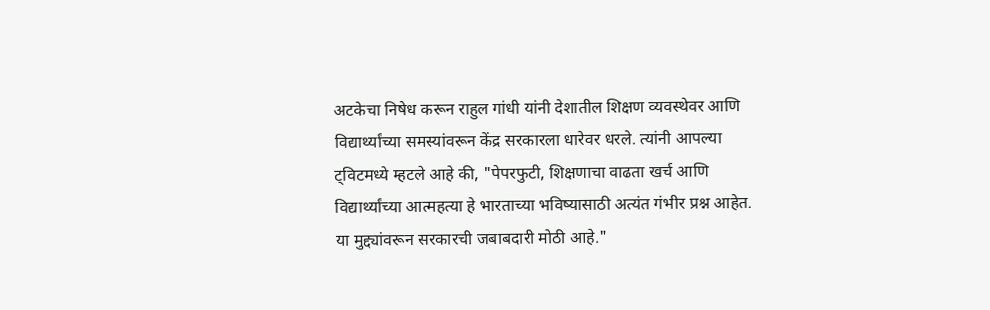अटकेचा निषेध करून राहुल गांधी यांनी देशातील शिक्षण व्यवस्थेवर आणि विद्यार्थ्यांच्या समस्यांवरून केंद्र सरकारला धारेवर धरले. त्यांनी आपल्या ट्विटमध्ये म्हटले आहे की, "पेपरफुटी, शिक्षणाचा वाढता खर्च आणि विद्यार्थ्यांच्या आत्महत्या हे भारताच्या भविष्यासाठी अत्यंत गंभीर प्रश्न आहेत. या मुद्द्यांवरून सरकारची जबाबदारी मोठी आहे."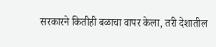सरकारने कितीही बळाचा वापर केला, तरी देशातील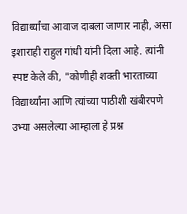विद्यार्थ्यांचा आवाज दाबला जाणार नाही, असा इशाराही राहुल गांधी यांनी दिला आहे. त्यांनी स्पष्ट केले की, "कोणीही शक्ती भारताच्या विद्यार्थ्यांना आणि त्यांच्या पाठीशी खंबीरपणे उभ्या असलेल्या आम्हाला हे प्रश्न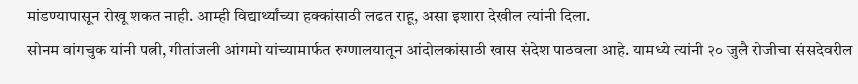मांडण्यापासून रोखू शकत नाही. आम्ही विद्यार्थ्यांच्या हक्कांसाठी लढत राहू, असा इशारा देखील त्यांनी दिला.
सोनम वांगचुक यांनी पत्नी, गीतांजली आंगमो यांच्यामार्फत रुग्णालयातून आंदोलकांसाठी खास संदेश पाठवला आहे. यामध्ये त्यांनी २० जुलै रोजीचा संसदेवरील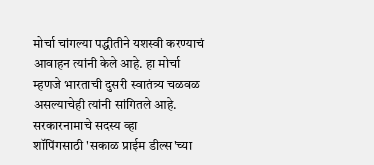मोर्चा चांगल्या पद्धीतीने यशस्वी करण्याचं आवाहन त्यांनी केले आहे. हा मोर्चा म्हणजे भारताची दुसरी स्वातंत्र्य चळवळ असल्याचेही त्यांनी सांगितले आहे.
सरकारनामाचे सदस्य व्हा
शॉपिंगसाठी 'सकाळ प्राईम डील्स'च्या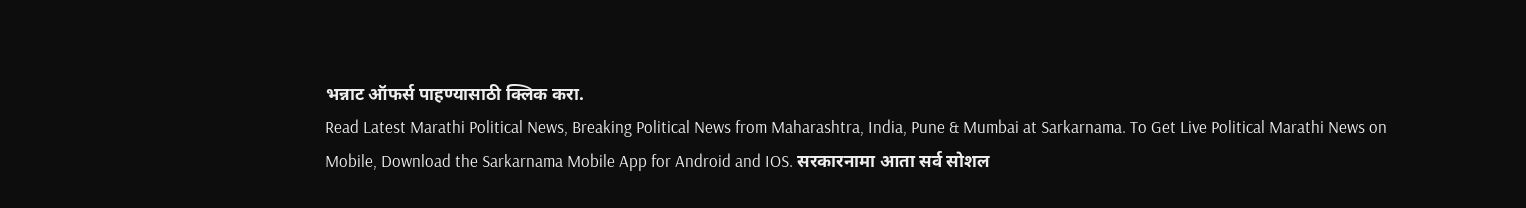भन्नाट ऑफर्स पाहण्यासाठी क्लिक करा.
Read Latest Marathi Political News, Breaking Political News from Maharashtra, India, Pune & Mumbai at Sarkarnama. To Get Live Political Marathi News on Mobile, Download the Sarkarnama Mobile App for Android and IOS. सरकारनामा आता सर्व सोशल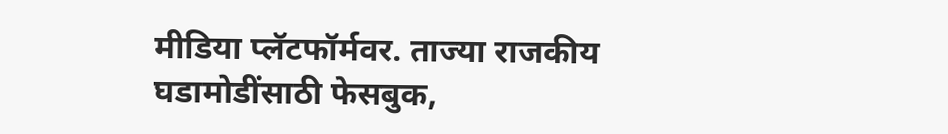मीडिया प्लॅटफॉर्मवर. ताज्या राजकीय घडामोडींसाठी फेसबुक,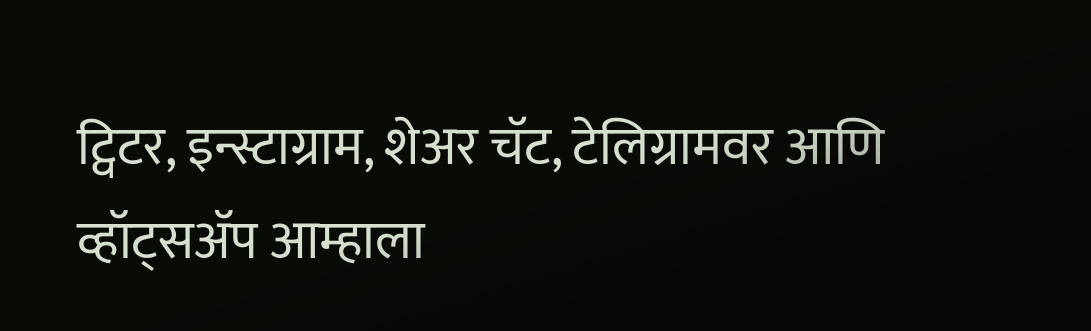ट्विटर, इन्स्टाग्राम, शेअर चॅट, टेलिग्रामवर आणि व्हॉट्सॲप आम्हाला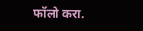फॉलो करा.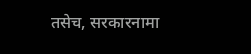तसेच, सरकारनामा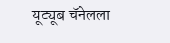यूट्यूब चॅनेलला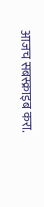आजच सबस्क्राइब करा.